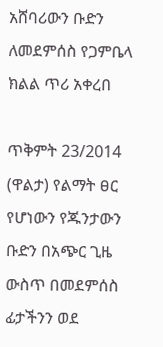አሸባሪውን ቡድን ለመደምሰስ የጋምቤላ ክልል ጥሪ አቀረበ

ጥቅምት 23/2014 (ዋልታ) የልማት ፀር የሆነውን የጁንታውን ቡድን በአጭር ጊዜ ውስጥ በመደምሰስ ፊታችንን ወደ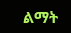ልማት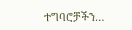ተግባሮቻችን…